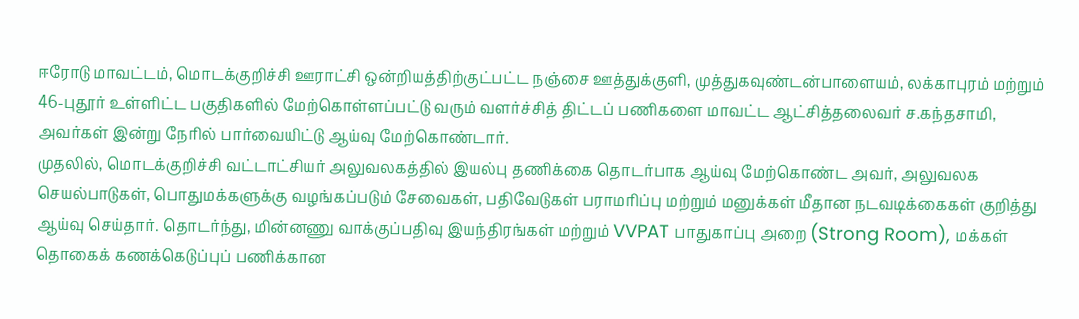ஈரோடு மாவட்டம், மொடக்குறிச்சி ஊராட்சி ஒன்றியத்திற்குட்பட்ட நஞ்சை ஊத்துக்குளி, முத்துகவுண்டன்பாளையம், லக்காபுரம் மற்றும் 46-புதூர் உள்ளிட்ட பகுதிகளில் மேற்கொள்ளப்பட்டு வரும் வளர்ச்சித் திட்டப் பணிகளை மாவட்ட ஆட்சித்தலைவர் ச.கந்தசாமி, அவர்கள் இன்று நேரில் பார்வையிட்டு ஆய்வு மேற்கொண்டார்.
முதலில், மொடக்குறிச்சி வட்டாட்சியர் அலுவலகத்தில் இயல்பு தணிக்கை தொடர்பாக ஆய்வு மேற்கொண்ட அவர், அலுவலக செயல்பாடுகள், பொதுமக்களுக்கு வழங்கப்படும் சேவைகள், பதிவேடுகள் பராமரிப்பு மற்றும் மனுக்கள் மீதான நடவடிக்கைகள் குறித்து ஆய்வு செய்தார். தொடர்ந்து, மின்னணு வாக்குப்பதிவு இயந்திரங்கள் மற்றும் VVPAT பாதுகாப்பு அறை (Strong Room), மக்கள் தொகைக் கணக்கெடுப்புப் பணிக்கான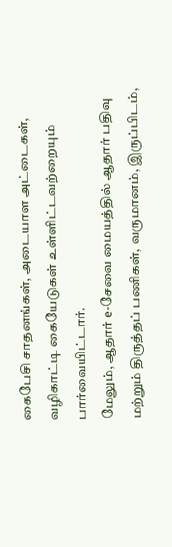கைபேசி சாதனங்கள், அடையாள அட்டைகள், வழிகாட்டி கையேடுகள் உள்ளிட்டவற்றையும் பார்வையிட்டார்.
மேலும், ஆதார் e-சேவை மையத்தில் ஆதார் பதிவு மற்றும் திருத்தப் பணிகள், வருமானம், இருப்பிடம்,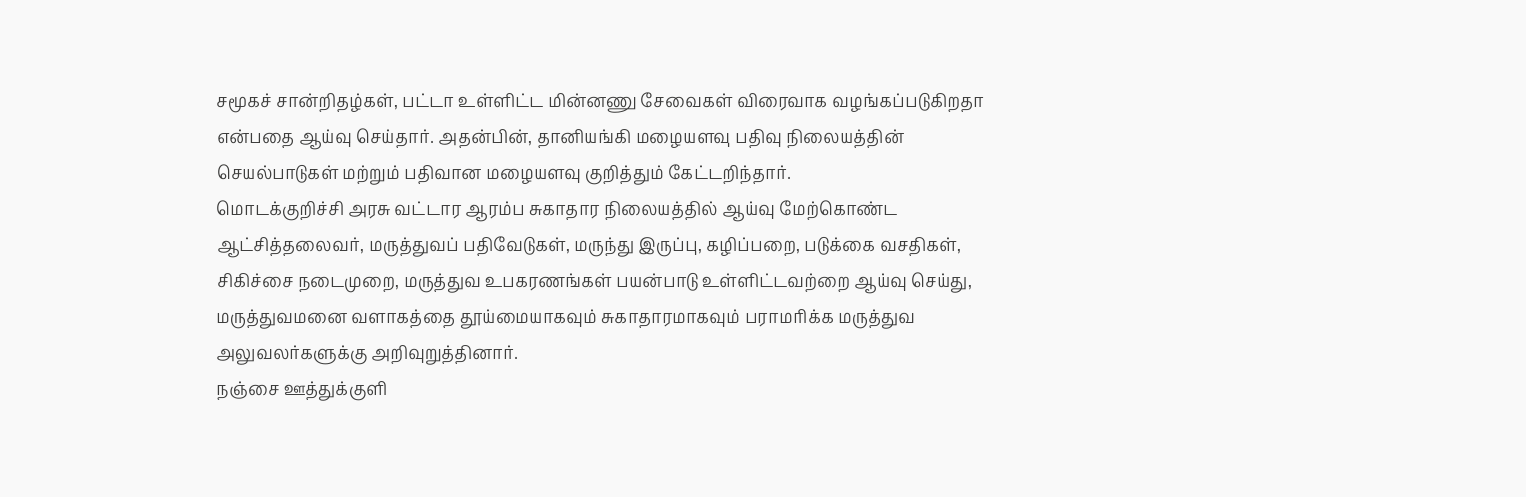சமூகச் சான்றிதழ்கள், பட்டா உள்ளிட்ட மின்னணு சேவைகள் விரைவாக வழங்கப்படுகிறதா என்பதை ஆய்வு செய்தார். அதன்பின், தானியங்கி மழையளவு பதிவு நிலையத்தின் செயல்பாடுகள் மற்றும் பதிவான மழையளவு குறித்தும் கேட்டறிந்தார்.
மொடக்குறிச்சி அரசு வட்டார ஆரம்ப சுகாதார நிலையத்தில் ஆய்வு மேற்கொண்ட ஆட்சித்தலைவர், மருத்துவப் பதிவேடுகள், மருந்து இருப்பு, கழிப்பறை, படுக்கை வசதிகள், சிகிச்சை நடைமுறை, மருத்துவ உபகரணங்கள் பயன்பாடு உள்ளிட்டவற்றை ஆய்வு செய்து, மருத்துவமனை வளாகத்தை தூய்மையாகவும் சுகாதாரமாகவும் பராமரிக்க மருத்துவ அலுவலர்களுக்கு அறிவுறுத்தினார்.
நஞ்சை ஊத்துக்குளி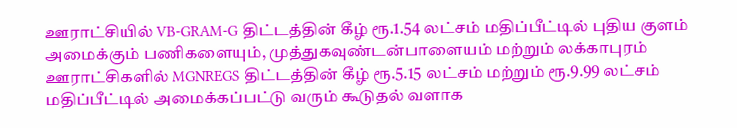ஊராட்சியில் VB-GRAM-G திட்டத்தின் கீழ் ரூ.1.54 லட்சம் மதிப்பீட்டில் புதிய குளம் அமைக்கும் பணிகளையும், முத்துகவுண்டன்பாளையம் மற்றும் லக்காபுரம் ஊராட்சிகளில் MGNREGS திட்டத்தின் கீழ் ரூ.5.15 லட்சம் மற்றும் ரூ.9.99 லட்சம் மதிப்பீட்டில் அமைக்கப்பட்டு வரும் கூடுதல் வளாக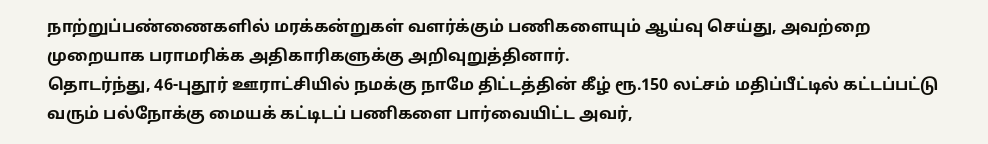நாற்றுப்பண்ணைகளில் மரக்கன்றுகள் வளர்க்கும் பணிகளையும் ஆய்வு செய்து, அவற்றை முறையாக பராமரிக்க அதிகாரிகளுக்கு அறிவுறுத்தினார்.
தொடர்ந்து, 46-புதூர் ஊராட்சியில் நமக்கு நாமே திட்டத்தின் கீழ் ரூ.150 லட்சம் மதிப்பீட்டில் கட்டப்பட்டு வரும் பல்நோக்கு மையக் கட்டிடப் பணிகளை பார்வையிட்ட அவர்,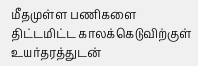மீதமுள்ள பணிகளை திட்டமிட்ட காலக்கெடுவிற்குள் உயர்தரத்துடன்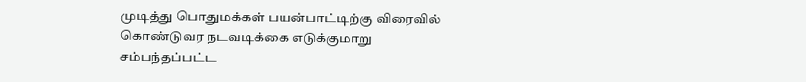முடித்து பொதுமக்கள் பயன்பாட்டிற்கு விரைவில் கொண்டுவர நடவடிக்கை எடுக்குமாறு சம்பந்தப்பட்ட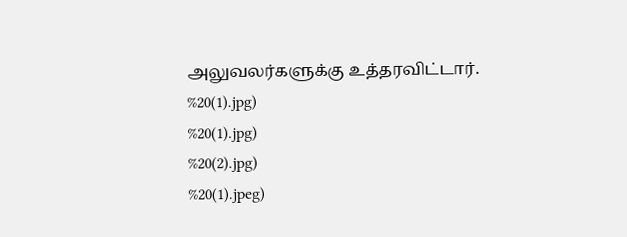அலுவலர்களுக்கு உத்தரவிட்டார்.
%20(1).jpg)
%20(1).jpg)
%20(2).jpg)
%20(1).jpeg)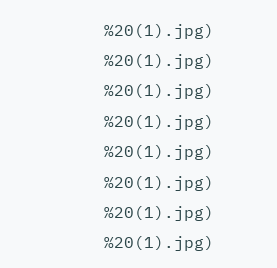%20(1).jpg)
%20(1).jpg)
%20(1).jpg)
%20(1).jpg)
%20(1).jpg)
%20(1).jpg)
%20(1).jpg)
%20(1).jpg)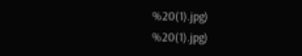%20(1).jpg)
%20(1).jpg)